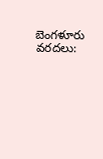బెంగళూరు వరదలు: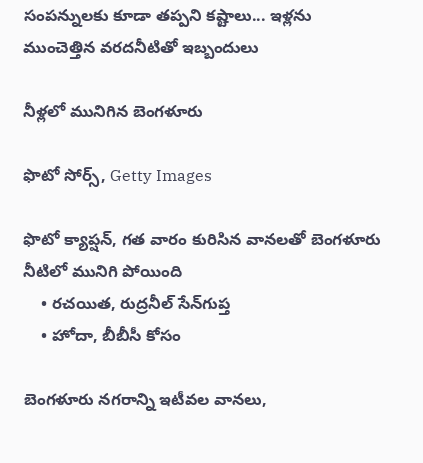సంపన్నులకు కూడా తప్పని కష్టాలు... ఇళ్లను ముంచెత్తిన వరదనీటితో ఇబ్బందులు

నీళ్లలో మునిగిన బెంగళూరు

ఫొటో సోర్స్, Getty Images

ఫొటో క్యాప్షన్, గత వారం కురిసిన వానలతో బెంగళూరు నీటిలో మునిగి పోయింది
    • రచయిత, రుద్రనీల్ సేన్‌గుప్త
    • హోదా, బీబీసీ కోసం

బెంగళూరు నగరాన్ని ఇటీవల వానలు,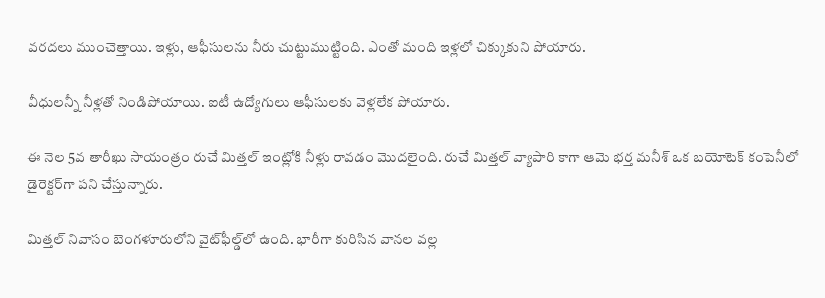వరదలు ముంచెత్తాయి. ఇళ్లు, ఆఫీసులను నీరు చుట్టుముట్టింది. ఎంతో మంది ఇళ్లలో చిక్కుకుని పోయారు.

వీధులన్నీ నీళ్లతో నిండిపోయాయి. ఐటీ ఉద్యోగులు ఆఫీసులకు వెళ్లలేక పోయారు.

ఈ నెల 5వ తారీఖు సాయంత్రం రుచే మిత్తల్ ఇంట్లోకి నీళ్లు రావడం మొదలైంది. రుచే మిత్తల్ వ్యాపారి కాగా ఆమె భర్త మనీశ్ ఒక బయోటెక్ కంపెనీలో డైరెక్టర్‌గా పని చేస్తున్నారు.

మిత్తల్ నివాసం బెంగళూరులోని వైట్‌ఫీల్డ్‌లో ఉంది. భారీగా కురిసిన వానల వల్ల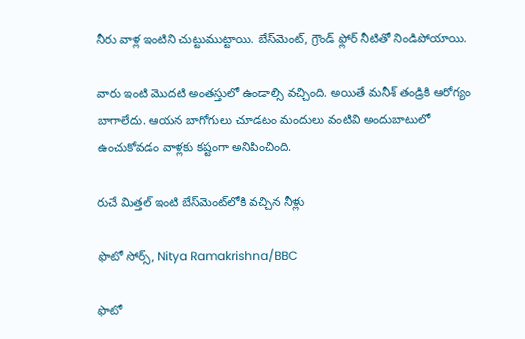నీరు వాళ్ల ఇంటిని చుట్టుముట్టాయి. బేస్‌మెంట్, గ్రౌండ్ ఫ్లోర్ నీటితో నిండిపోయాయి.

వారు ఇంటి మొదటి అంతస్తులో ఉండాల్సి వచ్చింది. అయితే మనీశ్ తండ్రికి ఆరోగ్యం బాగాలేదు. ఆయన బాగోగులు చూడటం మందులు వంటివి అందుబాటులో ఉంచుకోవడం వాళ్లకు కష్టంగా అనిపించింది.

రుచే మిత్తల్ ఇంటి బేస్‌మెంట్‌లోకి వచ్చిన నీళ్లు

ఫొటో సోర్స్, Nitya Ramakrishna/BBC

ఫొటో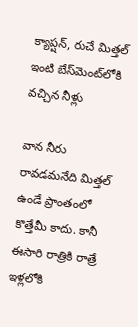క్యాప్షన్, రుచే మిత్తల్ ఇంటి బేస్‌మెంట్‌లోకి వచ్చిన నీళ్లు

వాన నీరు రావడమనేది మిత్తల్ ఉండే ప్రాంతంలో కొత్తేమీ కాదు. కానీ ఈసారి రాత్రికి రాత్రే ఇళ్లలోకి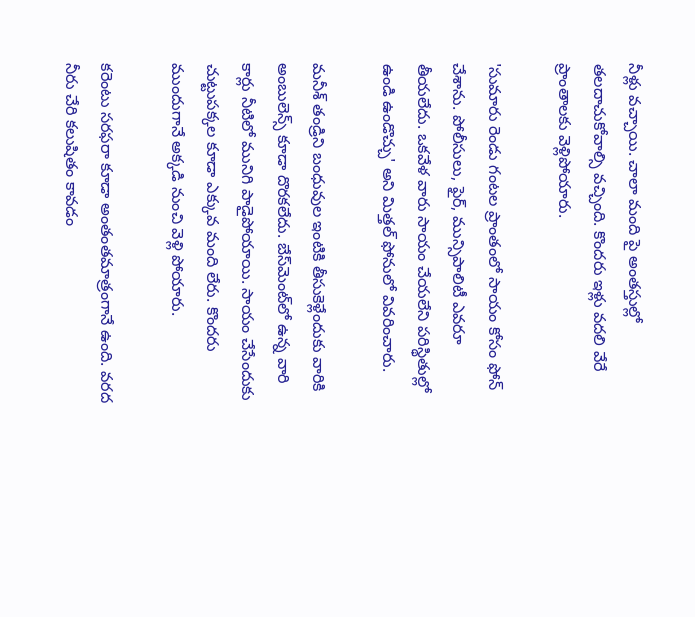నీళ్లు వచ్చాయి. చాలా మంది పై అంతస్తుల్లో తలదాచుకోవాల్సి వచ్చింది. కొందరు ఇళ్లు వదలి వేరే ప్రాంతాలకు వెళ్లిపోయారు.

'సుమారు రెండు గంటల ప్రాంతంలో సాయం కోసం ఫోన్ చేశాను. పోలీసులు, ఫైర్, మున్సిపాలిటీ ఎవరూ తీయలేదు. ఒకవేళ వారు సాయం చేయలేని పరిస్థితుల్లో ఉండి ఉండొచ్చు' అని మిత్తల్ ఫోనులో వివరించారు.

మనీశ్ తండ్రిని బంధువుల ఇంటికి తీసుకెళ్లేందుకు వారికి అంబులెన్స్ కూడా దొరకలేదు. బేస్‌మెంట్‌లో ఉన్న వారి కార్లు నీటిలో మునిగి పాడైపోయాయి. సాయం చేసేందుకు చుట్టుపక్కల కూడా ఎక్కువ మంది లేరు. కొందరు ముందుగానే అక్కడి నుంచి వెళ్లి పోయారు.

కరెంటు సరఫరా కూడా అంతంతమాత్రంగానే ఉంది. వరద నీరు చేరి కలుషితం కావడం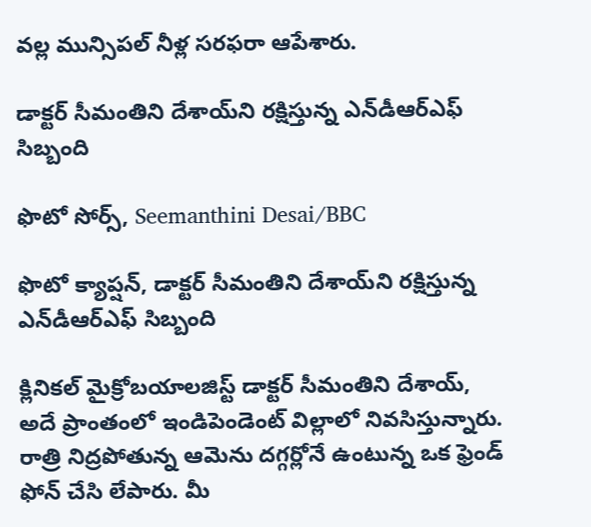వల్ల మున్సిపల్ నీళ్ల సరఫరా ఆపేశారు.

డాక్టర్ సీమంతిని దేశాయ్‌ని రక్షిస్తున్న ఎన్‌డీఆర్‌ఎఫ్ సిబ్బంది

ఫొటో సోర్స్, Seemanthini Desai/BBC

ఫొటో క్యాప్షన్, డాక్టర్ సీమంతిని దేశాయ్‌ని రక్షిస్తున్న ఎన్‌డీఆర్‌ఎఫ్ సిబ్బంది

క్లినికల్ మైక్రోబయాలజిస్ట్ డాక్టర్ సీమంతిని దేశాయ్‌, అదే ప్రాంతంలో ఇండిపెండెంట్ విల్లాలో నివసిస్తున్నారు. రాత్రి నిద్రపోతున్న ఆమెను దగ్గర్లోనే ఉంటున్న ఒక ఫ్రెండ్ ఫోన్ చేసి లేపారు. మీ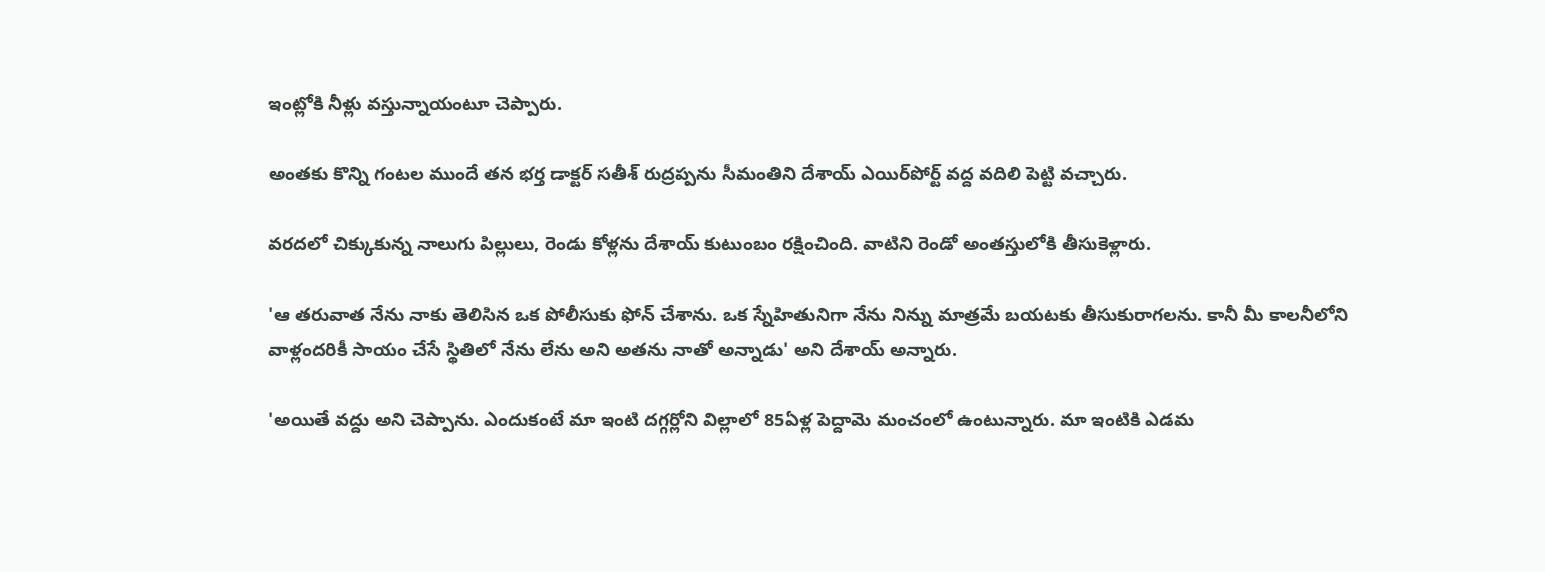ఇంట్లోకి నీళ్లు వస్తున్నాయంటూ చెప్పారు.

అంతకు కొన్ని గంటల ముందే తన భర్త డాక్టర్ సతీశ్ రుద్రప్పను సీమంతిని దేశాయ్ ఎయిర్‌పోర్ట్ వద్ద వదిలి పెట్టి వచ్చారు.

వరదలో చిక్కుకున్న నాలుగు పిల్లులు, రెండు కోళ్లను దేశాయ్ కుటుంబం రక్షించింది. వాటిని రెండో అంతస్తులోకి తీసుకెళ్లారు.

'ఆ తరువాత నేను నాకు తెలిసిన ఒక పోలీసుకు ఫోన్ చేశాను. ఒక స్నేహితునిగా నేను నిన్ను మాత్రమే బయటకు తీసుకురాగలను. కానీ మీ కాలనీలోని వాళ్లందరికీ సాయం చేసే స్థితిలో నేను లేను అని అతను నాతో అన్నాడు' అని దేశాయ్ అన్నారు.

'అయితే వద్దు అని చెప్పాను. ఎందుకంటే మా ఇంటి దగ్గర్లోని విల్లాలో 85ఏళ్ల పెద్దామె మంచంలో ఉంటున్నారు. మా ఇంటికి ఎడమ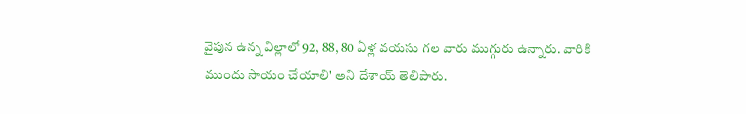వైపున ఉన్న విల్లాలో 92, 88, 80 ఏళ్ల వయసు గల వారు ముగ్గురు ఉన్నారు. వారికి ముందు సాయం చేయాలి' అని దేశాయ్ తెలిపారు.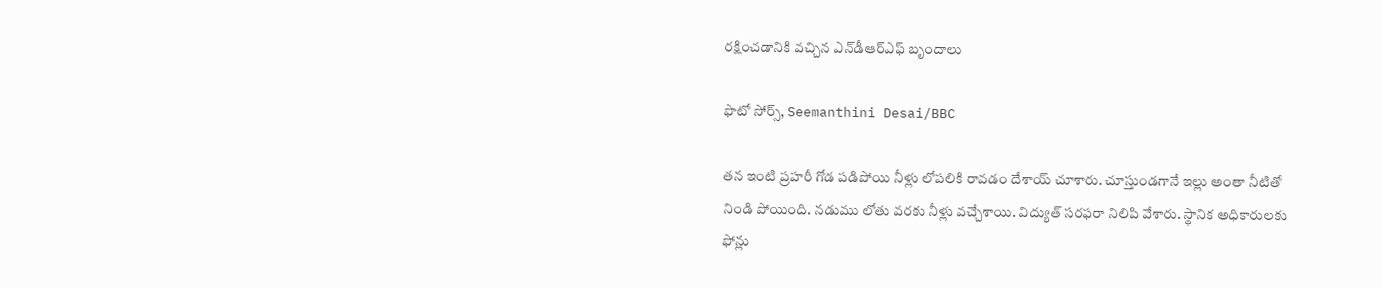రక్షించడానికి వచ్చిన ఎన్‌డీఆర్‌ఎఫ్ బృందాలు

ఫొటో సోర్స్, Seemanthini Desai/BBC

తన ఇంటి ప్రహరీ గోడ పడిపోయి నీళ్లు లోపలికి రావడం దేశాయ్ చూశారు. చూస్తుండగానే ఇల్లు అంతా నీటితో నిండి పోయింది. నడుము లోతు వరకు నీళ్లు వచ్చేశాయి. విద్యుత్ సరఫరా నిలిపి వేశారు. స్థానిక అధికారులకు ఫోన్లు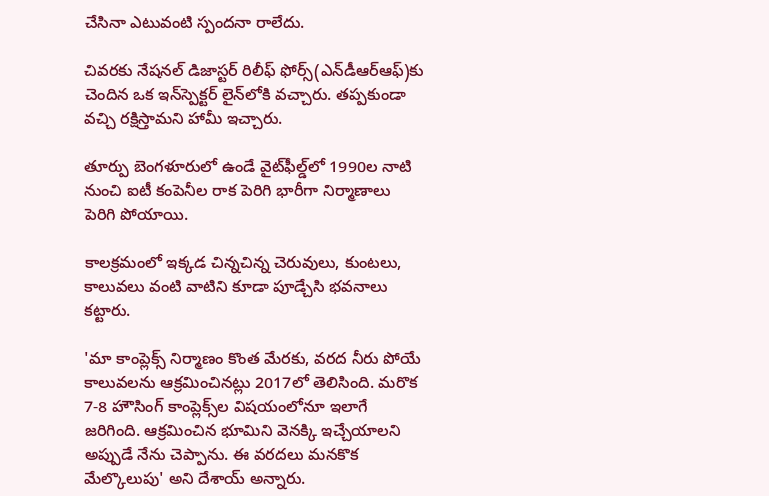చేసినా ఎటువంటి స్పందనా రాలేదు.

చివరకు నేషనల్ డిజాస్టర్ రిలీఫ్ ఫోర్స్‌(ఎన్‌డీఆర్ఆఫ్)కు చెందిన ఒక ఇన్‌స్పెక్టర్ లైన్‌లోకి వచ్చారు. తప్పకుండా వచ్చి రక్షిస్తామని హామీ ఇచ్చారు.

తూర్పు బెంగళూరులో ఉండే వైట్‌ఫీల్డ్‌లో 1990ల నాటి నుంచి ఐటీ కంపెనీల రాక పెరిగి భారీగా నిర్మాణాలు పెరిగి పోయాయి.

కాలక్రమంలో ఇక్కడ చిన్నచిన్న చెరువులు, కుంటలు, కాలువలు వంటి వాటిని కూడా పూడ్చేసి భవనాలు కట్టారు.

'మా కాంప్లెక్స్ నిర్మాణం కొంత మేరకు, వరద నీరు పోయే కాలువలను ఆక్రమించినట్లు 2017లో తెలిసింది. మరొక 7-8 హౌసింగ్ కాంప్లెక్స్‌ల విషయంలోనూ ఇలాగే జరిగింది. ఆక్రమించిన భూమిని వెనక్కి ఇచ్చేయాలని అప్పుడే నేను చెప్పాను. ఈ వరదలు మనకొక మేల్కొలుపు' అని దేశాయ్ అన్నారు.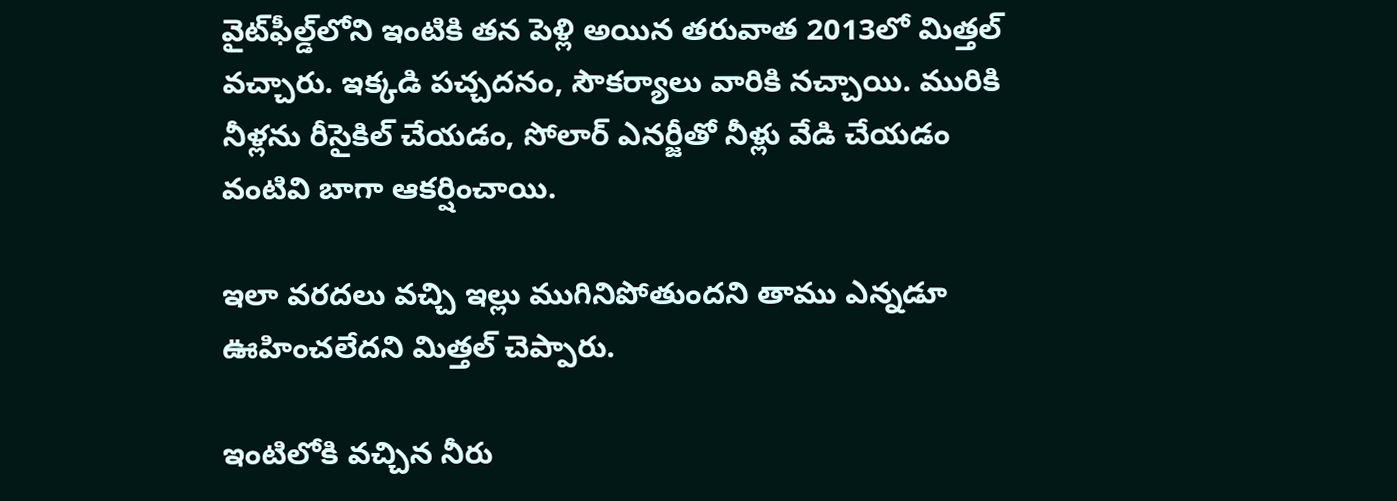వైట్‌ఫీల్డ్‌లోని ఇంటికి తన పెళ్లి అయిన తరువాత 2013లో మిత్తల్ వచ్చారు. ఇక్కడి పచ్చదనం, సౌకర్యాలు వారికి నచ్చాయి. మురికి నీళ్లను రీసైకిల్ చేయడం, సోలార్ ఎనర్జీతో నీళ్లు వేడి చేయడం వంటివి బాగా ఆకర్షించాయి.

ఇలా వరదలు వచ్చి ఇల్లు ముగినిపోతుందని తాము ఎన్నడూ ఊహించలేదని మిత్తల్ చెప్పారు.

ఇంటిలోకి వచ్చిన నీరు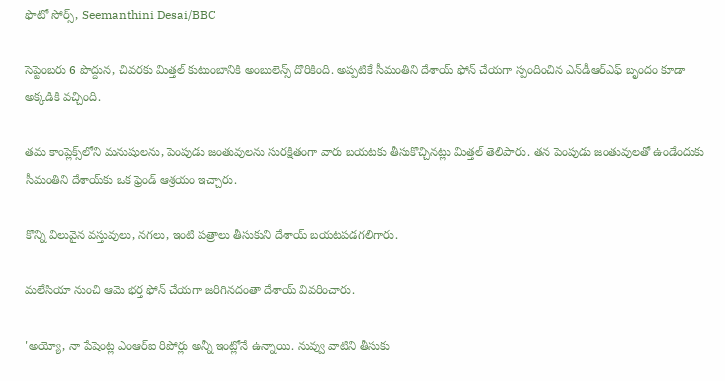ఫొటో సోర్స్, Seemanthini Desai/BBC

సెప్టెంబరు 6 పొద్దున, చివరకు మిత్తల్ కుటుంబానికి అంబులెన్స్ దొరికింది. అప్పటికే సీమంతిని దేశాయ్ ఫోన్ చేయగా స్పందించిన ఎన్‌డీఆర్ఎఫ్ బృందం కూడా అక్కడికి వచ్చింది.

తమ కాంప్లెక్స్‌లోని మనుషులను, పెంపుడు జంతువులను సురక్షితంగా వారు బయటకు తీసుకొచ్చినట్లు మిత్తల్ తెలిపారు. తన పెంపుడు జంతువులతో ఉండేందుకు సీమంతిని దేశాయ్‌కు ఒక ఫ్రెండ్ ఆశ్రయం ఇచ్చారు.

కొన్ని విలువైన వస్తువులు, నగలు, ఇంటి పత్రాలు తీసుకుని దేశాయ్ బయటపడగలిగారు.

మలేసియా నుంచి ఆమె భర్త ఫోన్ చేయగా జరిగినదంతా దేశాయ్ వివరించారు.

'అయ్యో, నా పేషెంట్ల ఎంఆర్‌ఐ రిపోర్లు అన్నీ ఇంట్లోనే ఉన్నాయి. నువ్వు వాటిని తీసుకు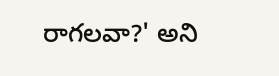రాగలవా?' అని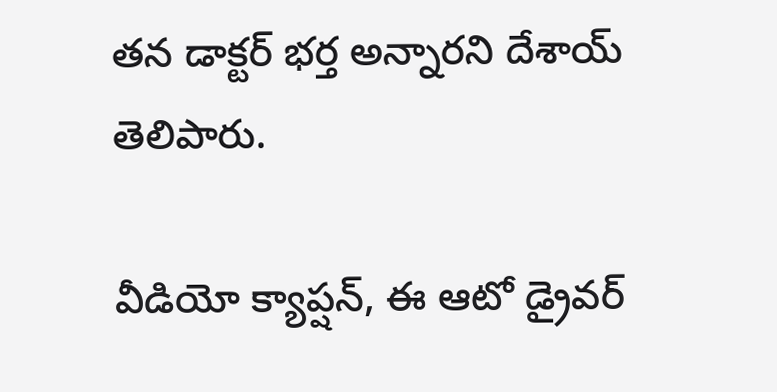తన డాక్టర్ భర్త అన్నారని దేశాయ్ తెలిపారు.

వీడియో క్యాప్షన్, ఈ ఆటో డ్రైవర్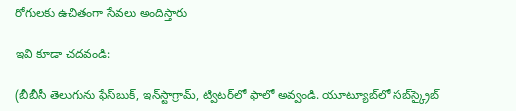రోగులకు ఉచితంగా సేవలు అందిస్తారు

ఇవి కూడా చదవండి:

(బీబీసీ తెలుగును ఫేస్‌బుక్, ఇన్‌స్టాగ్రామ్‌, ట్విటర్‌లో ఫాలో అవ్వండి. యూట్యూబ్‌లో సబ్‌స్క్రైబ్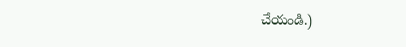చేయండి.)